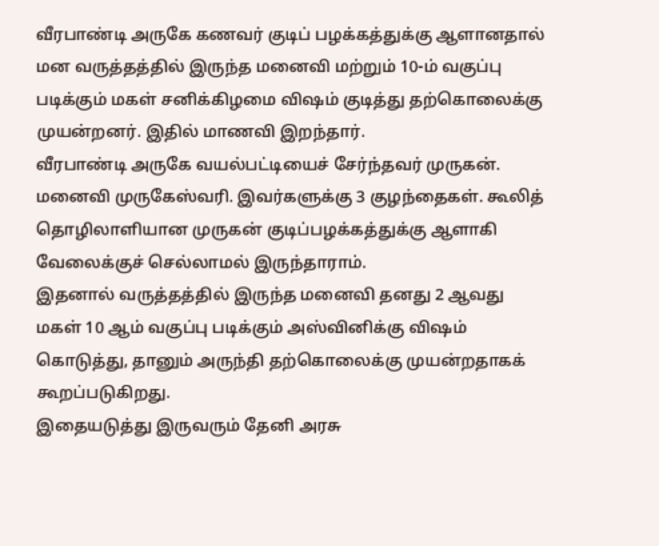வீரபாண்டி அருகே கணவர் குடிப் பழக்கத்துக்கு ஆளானதால் மன வருத்தத்தில் இருந்த மனைவி மற்றும் 10-ம் வகுப்பு படிக்கும் மகள் சனிக்கிழமை விஷம் குடித்து தற்கொலைக்கு முயன்றனர். இதில் மாணவி இறந்தார்.
வீரபாண்டி அருகே வயல்பட்டியைச் சேர்ந்தவர் முருகன். மனைவி முருகேஸ்வரி. இவர்களுக்கு 3 குழந்தைகள். கூலித் தொழிலாளியான முருகன் குடிப்பழக்கத்துக்கு ஆளாகி வேலைக்குச் செல்லாமல் இருந்தாராம்.
இதனால் வருத்தத்தில் இருந்த மனைவி தனது 2 ஆவது மகள் 10 ஆம் வகுப்பு படிக்கும் அஸ்வினிக்கு விஷம் கொடுத்து, தானும் அருந்தி தற்கொலைக்கு முயன்றதாகக் கூறப்படுகிறது.
இதையடுத்து இருவரும் தேனி அரசு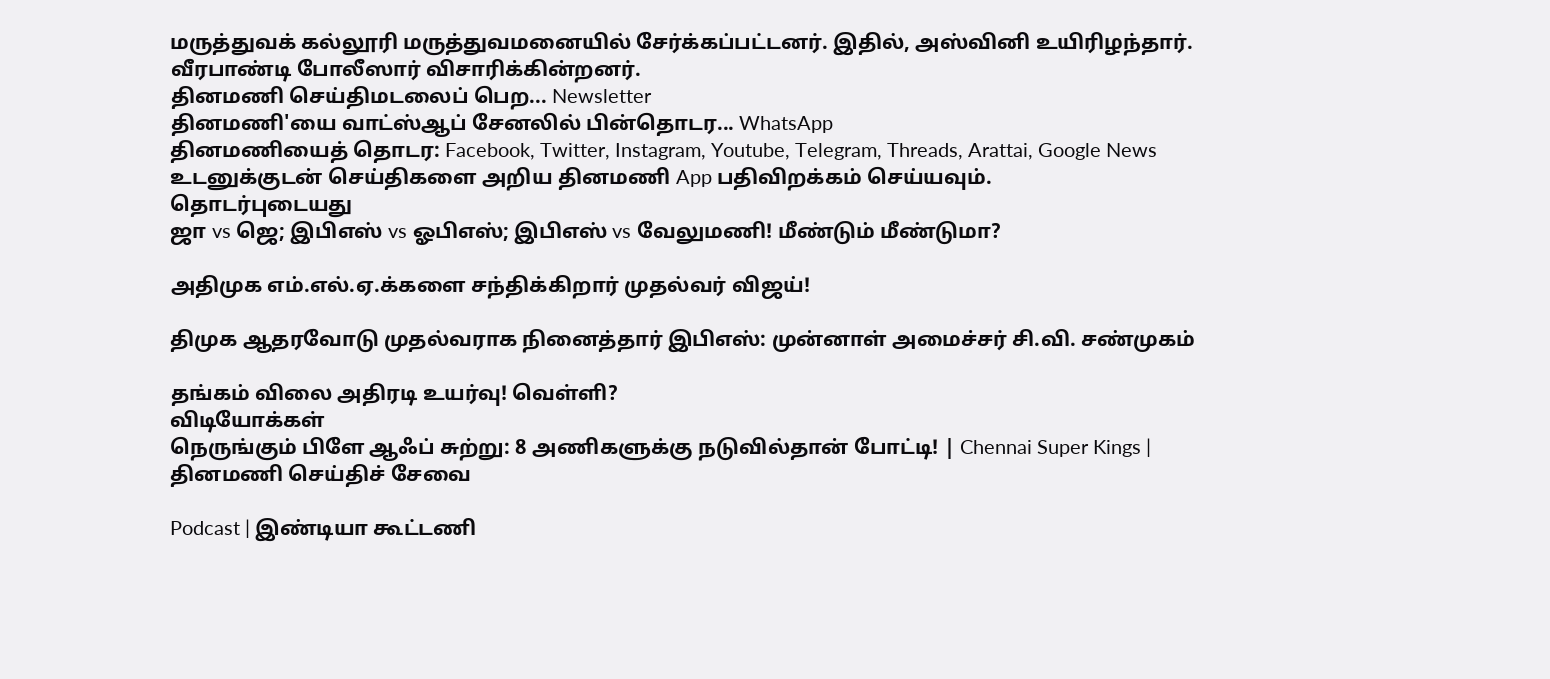மருத்துவக் கல்லூரி மருத்துவமனையில் சேர்க்கப்பட்டனர். இதில், அஸ்வினி உயிரிழந்தார். வீரபாண்டி போலீஸார் விசாரிக்கின்றனர்.
தினமணி செய்திமடலைப் பெற... Newsletter
தினமணி'யை வாட்ஸ்ஆப் சேனலில் பின்தொடர... WhatsApp
தினமணியைத் தொடர: Facebook, Twitter, Instagram, Youtube, Telegram, Threads, Arattai, Google News
உடனுக்குடன் செய்திகளை அறிய தினமணி App பதிவிறக்கம் செய்யவும்.
தொடர்புடையது
ஜா vs ஜெ; இபிஎஸ் vs ஓபிஎஸ்; இபிஎஸ் vs வேலுமணி! மீண்டும் மீண்டுமா?

அதிமுக எம்.எல்.ஏ.க்களை சந்திக்கிறார் முதல்வர் விஜய்!

திமுக ஆதரவோடு முதல்வராக நினைத்தார் இபிஎஸ்: முன்னாள் அமைச்சர் சி.வி. சண்முகம்

தங்கம் விலை அதிரடி உயர்வு! வெள்ளி?
விடியோக்கள்
நெருங்கும் பிளே ஆஃப் சுற்று: 8 அணிகளுக்கு நடுவில்தான் போட்டி! | Chennai Super Kings |
தினமணி செய்திச் சேவை

Podcast | இண்டியா கூட்டணி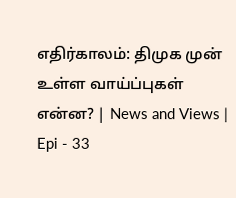எதிர்காலம்: திமுக முன் உள்ள வாய்ப்புகள் என்ன? | News and Views | Epi - 33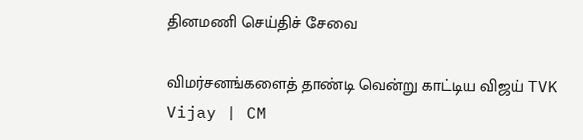தினமணி செய்திச் சேவை

விமர்சனங்களைத் தாண்டி வென்று காட்டிய விஜய் TVK Vijay | CM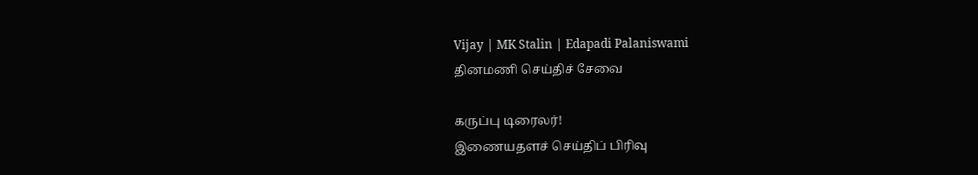Vijay | MK Stalin | Edapadi Palaniswami
தினமணி செய்திச் சேவை

கருப்பு டிரைலர்!
இணையதளச் செய்திப் பிரிவு